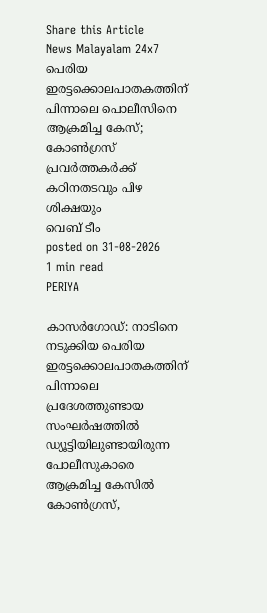Share this Article
News Malayalam 24x7
പെരിയ ഇരട്ടക്കൊലപാതകത്തിന് പിന്നാലെ പൊലീസിനെ ആക്രമിച്ച കേസ്; കോൺഗ്രസ് പ്രവർത്തകർക്ക് കഠിനതടവും പിഴ ശിക്ഷയും
വെബ് ടീം
posted on 31-08-2026
1 min read
PERIYA

കാസർഗോഡ്: നാടിനെ നടുക്കിയ പെരിയ ഇരട്ടക്കൊലപാതകത്തിന് പിന്നാലെ പ്രദേശത്തുണ്ടായ സംഘർഷത്തിൽ ഡ്യൂട്ടിയിലുണ്ടായിരുന്ന പോലീസുകാരെ ആക്രമിച്ച കേസിൽ കോൺഗ്രസ്,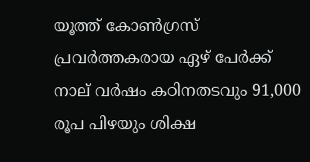യൂത്ത് കോൺഗ്രസ് പ്രവർത്തകരായ ഏഴ് പേർക്ക് നാല് വർഷം കഠിനതടവും 91,000 രൂപ പിഴയും ശിക്ഷ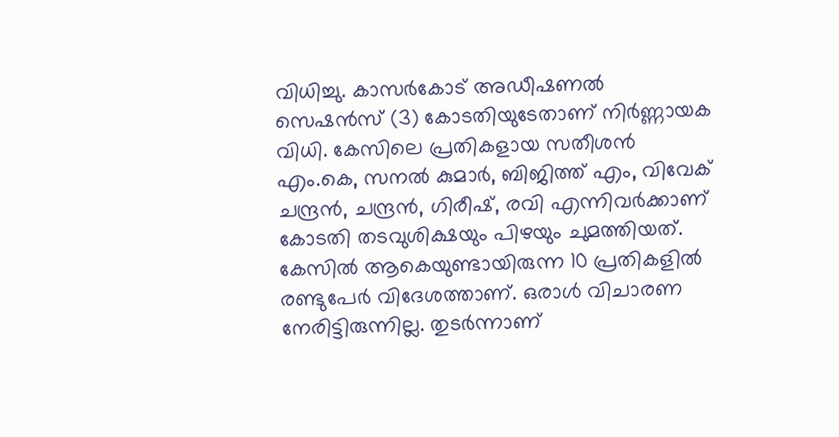വിധിച്ചു. കാസർകോട് അഡീഷണൽ സെഷൻസ് (3) കോടതിയുടേതാണ് നിർണ്ണായക വിധി. കേസിലെ പ്രതികളായ സതീശൻ എം.കെ, സനൽ കുമാർ, ബിജിത്ത് എം, വിവേക് ചന്ദ്രൻ, ചന്ദ്രൻ, ഗിരീഷ്, രവി എന്നിവർക്കാണ് കോടതി തടവുശിക്ഷയും പിഴയും ചുമത്തിയത്. കേസിൽ ആകെയുണ്ടായിരുന്ന 10 പ്രതികളിൽ രണ്ടുപേർ വിദേശത്താണ്. ഒരാൾ വിചാരണ നേരിട്ടിരുന്നില്ല. തുടർന്നാണ്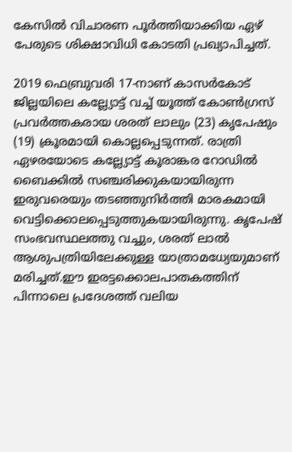കേസിൽ വിചാരണ പൂർത്തിയാക്കിയ ഏഴ് പേരുടെ ശിക്ഷാവിധി കോടതി പ്രഖ്യാപിച്ചത്.

2019 ഫെബ്രുവരി 17-നാണ് കാസർകോട് ജില്ലയിലെ കല്ല്യോട്ട് വച്ച് യൂത്ത് കോൺഗ്രസ് പ്രവർത്തകരായ ശരത് ലാലും (23) കൃപേഷും (19) ക്രൂരമായി കൊല്ലപ്പെടുന്നത്. രാത്രി ഏഴരയോടെ കല്ല്യോട്ട് കൂരാങ്കര റോഡിൽ ബൈക്കിൽ സഞ്ചരിക്കുകയായിരുന്ന ഇരുവരെയും തടഞ്ഞുനിർത്തി മാരകമായി വെട്ടിക്കൊലപ്പെടുത്തുകയായിരുന്നു. കൃപേഷ് സംഭവസ്ഥലത്തു വച്ചും, ശരത് ലാൽ ആശുപത്രിയിലേക്കുള്ള യാത്രാമധ്യേയുമാണ് മരിച്ചത്.ഈ ഇരട്ടക്കൊലപാതകത്തിന് പിന്നാലെ പ്രദേശത്ത് വലിയ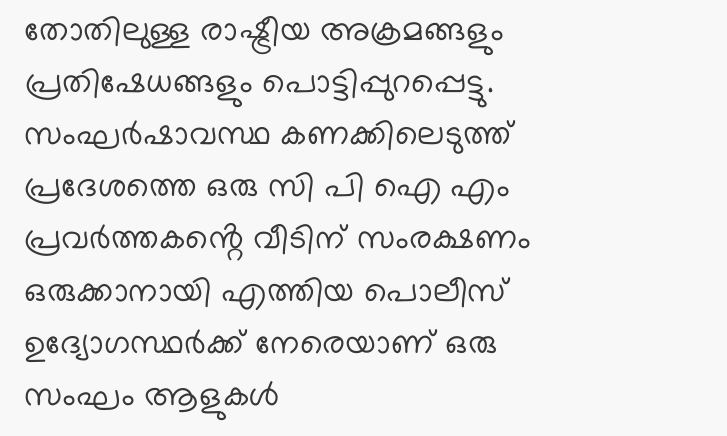തോതിലുള്ള രാഷ്ട്രീയ അക്രമങ്ങളും പ്രതിഷേധങ്ങളും പൊട്ടിപ്പുറപ്പെട്ടു. സംഘർഷാവസ്ഥ കണക്കിലെടുത്ത് പ്രദേശത്തെ ഒരു സി പി ഐ എം പ്രവർത്തകൻ്റെ വീടിന് സംരക്ഷണം ഒരുക്കാനായി എത്തിയ പൊലീസ് ഉദ്യോഗസ്ഥർക്ക് നേരെയാണ് ഒരു സംഘം ആളുകൾ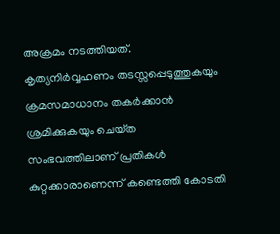അക്രമം നടത്തിയത്. കൃത്യനിർവ്വഹണം തടസ്സപ്പെടുത്തുകയും ക്രമസമാധാനം തകർക്കാൻ ശ്രമിക്കുകയും ചെയ്‌ത സംഭവത്തിലാണ് പ്രതികൾ കുറ്റക്കാരാണെന്ന് കണ്ടെത്തി കോടതി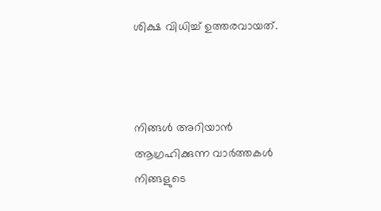ശിക്ഷ വിധിച്ച് ഉത്തരവായത്.



നിങ്ങൾ അറിയാൻ ആഗ്രഹിക്കുന്ന വാർത്തകൾ നിങ്ങളുടെ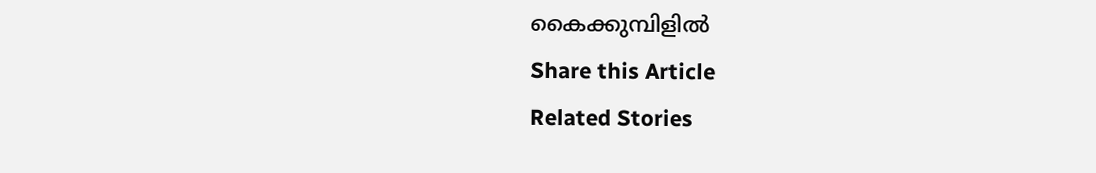കൈക്കുമ്പിളിൽ
Share this Article
Related Stories